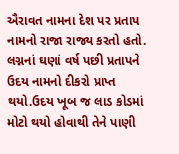ઐરાવત નામના દેશ પર પ્રતાપ નામનો રાજા રાજ્ય કરતો હતો. લગ્નનાં ઘણાં વર્ષ પછી પ્રતાપને ઉદય નામનો દીકરો પ્રાપ્ત થયો.ઉદય ખૂબ જ લાડ કોડમાં મોટો થયો હોવાથી તેને પાણી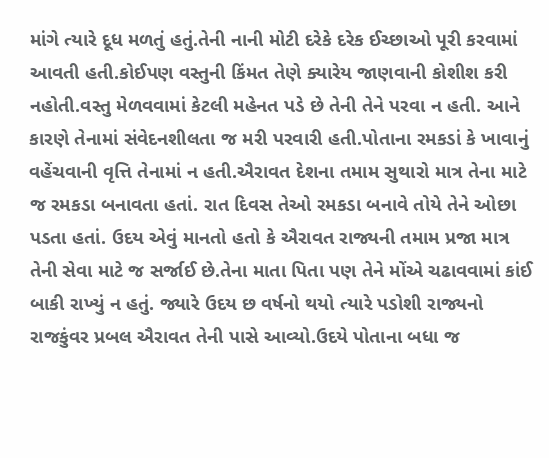માંગે ત્યારે દૂધ મળતું હતું.તેની નાની મોટી દરેકે દરેક ઈચ્છાઓ પૂરી કરવામાં આવતી હતી.કોઈપણ વસ્તુની કિંમત તેણે ક્યારેય જાણવાની કોશીશ કરી નહોતી.વસ્તુ મેળવવામાં કેટલી મહેનત પડે છે તેની તેને પરવા ન હતી. આને કારણે તેનામાં સંવેદનશીલતા જ મરી પરવારી હતી.પોતાના રમકડાં કે ખાવાનું વહેંચવાની વૃત્તિ તેનામાં ન હતી.ઐરાવત દેશના તમામ સુથારો માત્ર તેના માટે જ રમકડા બનાવતા હતાં. રાત દિવસ તેઓ રમકડા બનાવે તોયે તેને ઓછા પડતા હતાં. ઉદય એવું માનતો હતો કે ઐરાવત રાજ્યની તમામ પ્રજા માત્ર તેની સેવા માટે જ સર્જાઈ છે.તેના માતા પિતા પણ તેને મોંએ ચઢાવવામાં કાંઈ બાકી રાખ્યું ન હતું. જ્યારે ઉદય છ વર્ષનો થયો ત્યારે પડોશી રાજ્યનો રાજકુંવર પ્રબલ ઐરાવત તેની પાસે આવ્યો.ઉદયે પોતાના બધા જ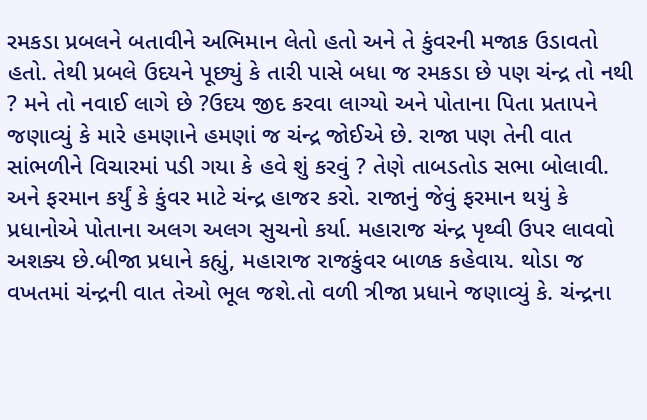રમકડા પ્રબલને બતાવીને અભિમાન લેતો હતો અને તે કુંવરની મજાક ઉડાવતો હતો. તેથી પ્રબલે ઉદયને પૂછ્યું કે તારી પાસે બધા જ રમકડા છે પણ ચંન્દ્ર તો નથી ? મને તો નવાઈ લાગે છે ?ઉદય જીદ કરવા લાગ્યો અને પોતાના પિતા પ્રતાપને જણાવ્યું કે મારે હમણાને હમણાં જ ચંન્દ્ર જોઈએ છે. રાજા પણ તેની વાત સાંભળીને વિચારમાં પડી ગયા કે હવે શું કરવું ? તેણે તાબડતોડ સભા બોલાવી. અને ફરમાન કર્યું કે કુંવર માટે ચંન્દ્ર હાજર કરો. રાજાનું જેવું ફરમાન થયું કે પ્રધાનોએ પોતાના અલગ અલગ સુચનો કર્યા. મહારાજ ચંન્દ્ર પૃથ્વી ઉપર લાવવો અશક્ય છે.બીજા પ્રધાને કહ્યું, મહારાજ રાજકુંવર બાળક કહેવાય. થોડા જ વખતમાં ચંન્દ્રની વાત તેઓ ભૂલ જશે.તો વળી ત્રીજા પ્રધાને જણાવ્યું કે. ચંન્દ્રના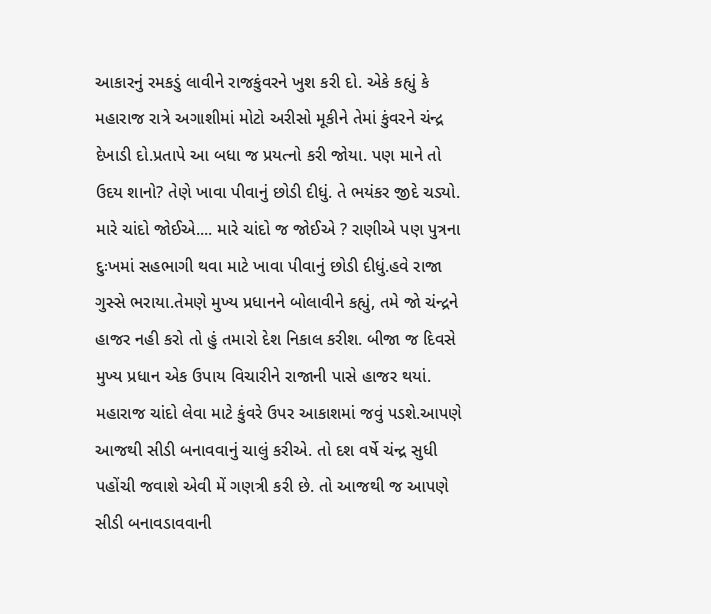આકારનું રમકડું લાવીને રાજકુંવરને ખુશ કરી દો. એકે કહ્યું કે મહારાજ રાત્રે અગાશીમાં મોટો અરીસો મૂકીને તેમાં કુંવરને ચંન્દ્ર દેખાડી દો.પ્રતાપે આ બધા જ પ્રયત્નો કરી જોયા. પણ માને તો ઉદય શાનો? તેણે ખાવા પીવાનું છોડી દીધું. તે ભયંકર જીદે ચડ્યો. મારે ચાંદો જોઈએ.... મારે ચાંદો જ જોઈએ ? રાણીએ પણ પુત્રના દુઃખમાં સહભાગી થવા માટે ખાવા પીવાનું છોડી દીધું.હવે રાજા ગુસ્સે ભરાયા.તેમણે મુખ્ય પ્રધાનને બોલાવીને કહ્યું, તમે જો ચંન્દ્રને હાજર નહી કરો તો હું તમારો દેશ નિકાલ કરીશ. બીજા જ દિવસે મુખ્ય પ્રધાન એક ઉપાય વિચારીને રાજાની પાસે હાજર થયાં. મહારાજ ચાંદો લેવા માટે કુંવરે ઉપર આકાશમાં જવું પડશે.આપણે આજથી સીડી બનાવવાનું ચાલું કરીએ. તો દશ વર્ષે ચંન્દ્ર સુધી પહોંચી જવાશે એવી મેં ગણત્રી કરી છે. તો આજથી જ આપણે સીડી બનાવડાવવાની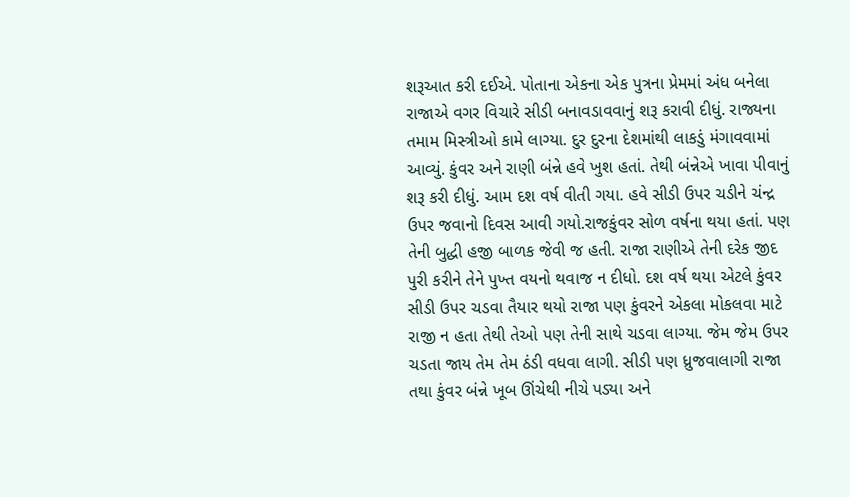શરૂઆત કરી દઈએ. પોતાના એકના એક પુત્રના પ્રેમમાં અંધ બનેલા રાજાએ વગર વિચારે સીડી બનાવડાવવાનું શરૂ કરાવી દીધું. રાજ્યના તમામ મિસ્ત્રીઓ કામે લાગ્યા. દુર દુરના દેશમાંથી લાકડું મંગાવવામાં આવ્યું. કુંવર અને રાણી બંન્ને હવે ખુશ હતાં. તેથી બંન્નેએ ખાવા પીવાનું શરૂ કરી દીધું. આમ દશ વર્ષ વીતી ગયા. હવે સીડી ઉપર ચડીને ચંન્દ્ર ઉપર જવાનો દિવસ આવી ગયો.રાજકુંવર સોળ વર્ષના થયા હતાં. પણ તેની બુદ્ધી હજી બાળક જેવી જ હતી. રાજા રાણીએ તેની દરેક જીદ પુરી કરીને તેને પુખ્ત વયનો થવાજ ન દીધો. દશ વર્ષ થયા એટલે કુંવર સીડી ઉપર ચડવા તૈયાર થયો રાજા પણ કુંવરને એકલા મોકલવા માટે રાજી ન હતા તેથી તેઓ પણ તેની સાથે ચડવા લાગ્યા. જેમ જેમ ઉપર ચડતા જાય તેમ તેમ ઠંડી વધવા લાગી. સીડી પણ ધ્રુજવાલાગી રાજા તથા કુંવર બંન્ને ખૂબ ઊંચેથી નીચે પડ્યા અને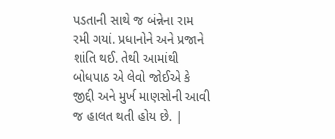પડતાની સાથે જ બંન્નેના રામ રમી ગયાં. પ્રધાનોને અને પ્રજાને શાંતિ થઈ. તેથી આમાંથી બોધપાઠ એ લેવો જોઈએ કે જીદ્દી અને મુર્ખ માણસોની આવી જ હાલત થતી હોય છે. |